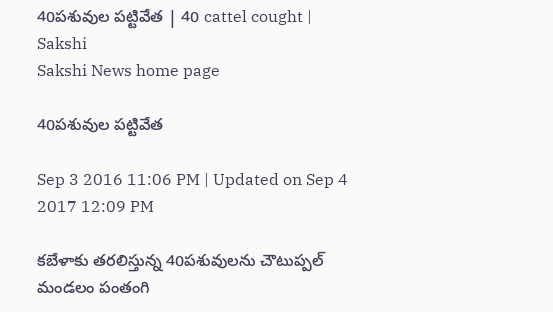40పశువుల పట్టివేత | 40 cattel cought | Sakshi
Sakshi News home page

40పశువుల పట్టివేత

Sep 3 2016 11:06 PM | Updated on Sep 4 2017 12:09 PM

కబేళాకు తరలిస్తున్న 40పశువులను చౌటుప్పల్‌ మండలం పంతంగి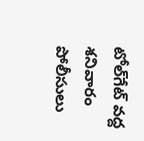టోల్‌గేట్‌ వద్ద శనివారం పోలీసులు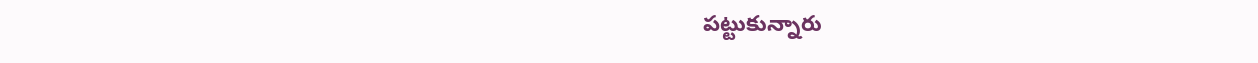పట్టుకున్నారు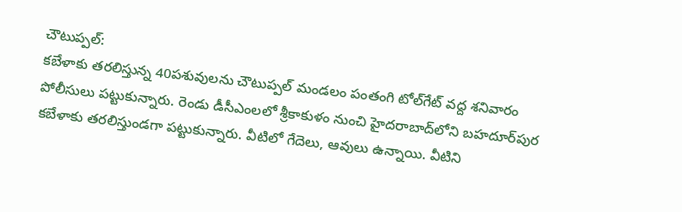చౌటుప్పల్‌:
కబేళాకు తరలిస్తున్న 40పశువులను చౌటుప్పల్‌ మండలం పంతంగి టోల్‌గేట్‌ వద్ద శనివారం పోలీసులు పట్టుకున్నారు. రెండు డీసీఎంలలో శ్రీకాకుళం నుంచి హైదరాబాద్‌లోని బహదూర్‌పుర కబేళాకు తరలిస్తుండగా పట్టుకున్నారు. వీటిలో గేదెలు, ఆవులు ఉన్నాయి. వీటిని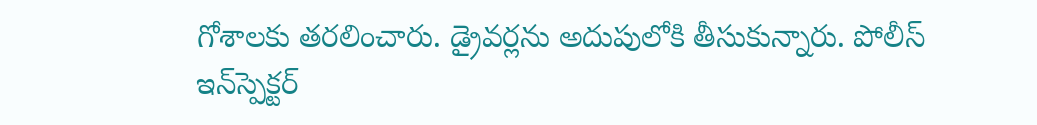గోశాలకు తరలించారు. డ్రైవర్లను అదుపులోకి తీసుకున్నారు. పోలీస్‌ ఇన్‌స్పెక్టర్‌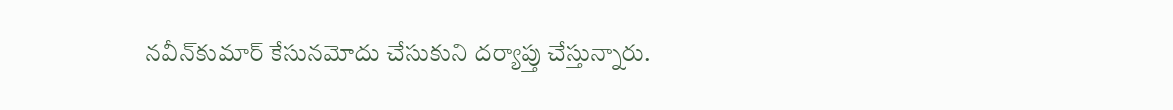నవీన్‌కుమార్‌ కేసునమోదు చేసుకుని దర్యాప్తు చేస్తున్నారు.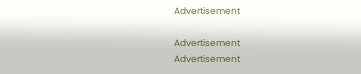Advertisement

Advertisement
Advertisement